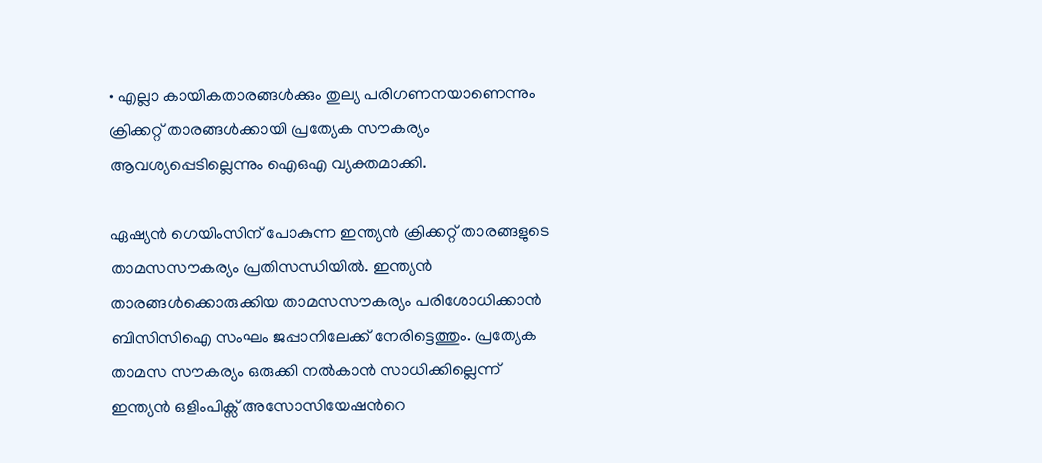• എല്ലാ കായികതാരങ്ങൾക്കും തുല്യ പരിഗണനയാണെന്നും ക്രിക്കറ്റ് താരങ്ങൾക്കായി പ്രത്യേക സൗകര്യം ആവശ്യപ്പെടില്ലെന്നും ഐഒഎ വ്യക്തമാക്കി.

ഏഷ്യന്‍ ഗെയിംസിന് പോകുന്ന ഇന്ത്യന്‍ ക്രിക്കറ്റ് താരങ്ങളുടെ താമസസൗകര്യം പ്രതിസന്ധിയില്‍. ഇന്ത്യന്‍ താരങ്ങള്‍ക്കൊരുക്കിയ താമസസൗകര്യം പരിശോധിക്കാന്‍ ബിസിസിഐ സംഘം ജപ്പാനിലേക്ക് നേരിട്ടെത്തും. പ്രത്യേക താമസ സൗകര്യം ഒരുക്കി നല്‍കാന്‍ സാധിക്കില്ലെന്ന് ഇന്ത്യന്‍ ഒളിംപിക്സ് അസോസിയേഷന്‍റെ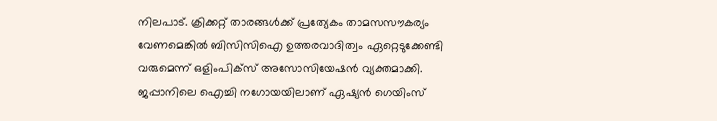നിലപാട്. ക്രിക്കറ്റ് താരങ്ങള്‍ക്ക് പ്രത്യേകം താമസസൗകര്യം വേണമെങ്കില്‍ ബിസിസിഐ ഉത്തരവാദിത്വം ഏറ്റെടുക്കേണ്ടി വരുമെന്ന് ഒളിംപിക്സ് അസോസിയേഷന്‍ വ്യക്തമാക്കി. ജപ്പാനിലെ ഐച്ചി നഗോയയിലാണ് ഏഷ്യന്‍ ഗെയിംസ്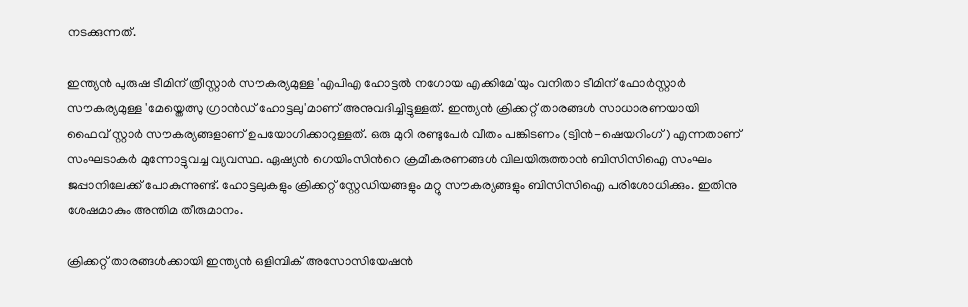നടക്കുന്നത്.

ഇന്ത്യന്‍ പുരുഷ ടീമിന് ത്രീസ്റ്റാർ സൗകര്യമുള്ള 'എപിഎ ഹോട്ടൽ നഗോയ എക്കിമേ'യും വനിതാ ടീമിന് ഫോർസ്റ്റാർ സൗകര്യമുള്ള 'മേയ്തെത്സു ഗ്രാൻഡ് ഹോട്ടലു'മാണ് അനുവദിച്ചിട്ടുള്ളത്. ഇന്ത്യൻ ക്രിക്കറ്റ് താരങ്ങൾ സാധാരണയായി  ഫൈവ് സ്റ്റാർ സൗകര്യങ്ങളാണ് ഉപയോഗിക്കാറുള്ളത്. ഒരു മുറി രണ്ടുപേർ വീതം പങ്കിടണം (ട്വിൻ-ഷെയറിംഗ്) എന്നതാണ് സംഘടാകര്‍ മുന്നോട്ടുവച്ച വ്യവസ്ഥ. ഏഷ്യന്‍ ഗെയിംസിന്‍റെ ക്രമീകരണങ്ങള്‍ വിലയിരുത്താന്‍ ബിസിസിഐ സംഘം ജപ്പാനിലേക്ക് പോകുന്നുണ്ട്. ഹോട്ടലുകളും ക്രിക്കറ്റ് സ്റ്റേഡിയങ്ങളും മറ്റു സൗകര്യങ്ങളും ബിസിസിഐ പരിശോധിക്കും. ഇതിനു ശേഷമാകും അന്തിമ തീരുമാനം.

ക്രിക്കറ്റ് താരങ്ങള്‍ക്കായി ഇന്ത്യൻ ഒളിമ്പിക് അസോസിയേഷൻ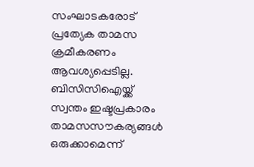സംഘാടകരോട് പ്രത്യേക താമസ ക്രമീകരണം ആവശ്യപ്പെടില്ല. ബിസിസിഐയ്ക്ക് സ്വന്തം ഇഷ്ടപ്രകാരം താമസസൗകര്യങ്ങള്‍ ഒരുക്കാമെന്ന്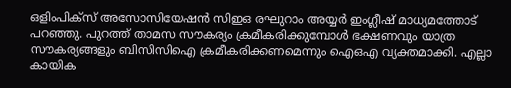ഒളിംപിക്സ് അസോസിയേഷന്‍ സിഇഒ രഘുറാം അയ്യര്‍ ഇംഗ്ലീഷ് മാധ്യമത്തോട് പറഞ്ഞു. പുറത്ത് താമസ സൗകര്യം ക്രമീകരിക്കുമ്പോള്‍ ഭക്ഷണവും യാത്ര സൗകര്യങ്ങളും ബിസിസിഐ ക്രമീകരിക്കണമെന്നും ഐഒഎ വ്യക്തമാക്കി. എല്ലാ കായിക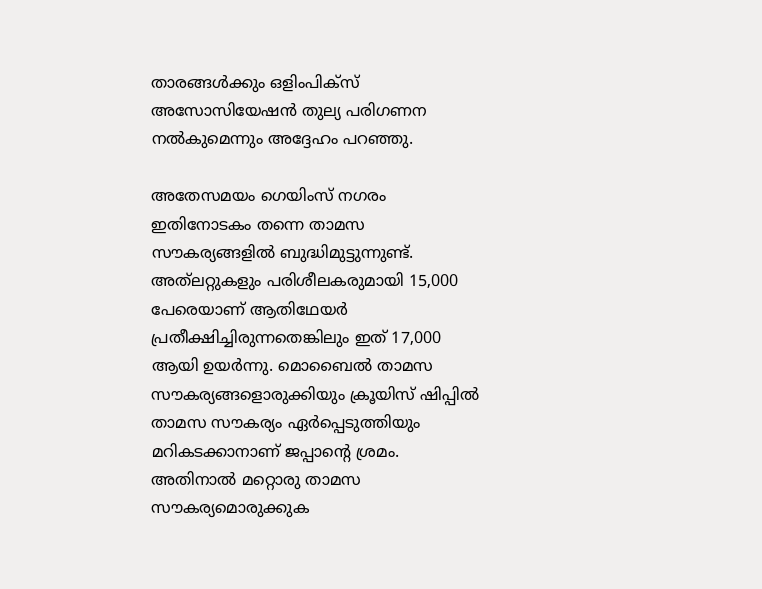താരങ്ങള്‍ക്കും ഒളിംപിക്സ് അസോസിയേഷന്‍ തുല്യ പരിഗണന നല്‍കുമെന്നും അദ്ദേഹം പറഞ്ഞു.

അതേസമയം ഗെയിംസ് നഗരം ഇതിനോടകം തന്നെ താമസ സൗകര്യങ്ങളില്‍ ബുദ്ധിമുട്ടുന്നുണ്ട്. അത്‍ലറ്റുകളും പരിശീലകരുമായി 15,000 പേരെയാണ് ആതിഥേയര്‍ പ്രതീക്ഷിച്ചിരുന്നതെങ്കിലും ഇത് 17,000 ആയി ഉയര്‍ന്നു. മൊബൈല്‍ താമസ സൗകര്യങ്ങളൊരുക്കിയും ക്രൂയിസ് ഷിപ്പില്‍ താമസ സൗകര്യം ഏര്‍പ്പെടുത്തിയും മറികടക്കാനാണ് ജപ്പാന്‍റെ ശ്രമം. അതിനാല്‍ മറ്റൊരു താമസ സൗകര്യമൊരുക്കുക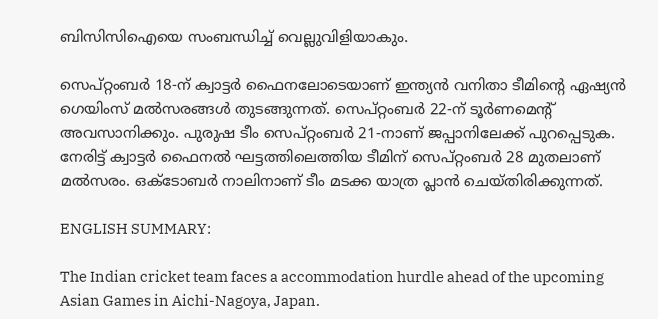ബിസിസിഐയെ സംബന്ധിച്ച് വെല്ലുവിളിയാകും.

സെപ്റ്റംബർ 18-ന് ക്വാട്ടർ ഫൈനലോടെയാണ് ഇന്ത്യന്‍ വനിതാ ടീമിന്‍റെ ഏഷ്യൻ ഗെയിംസ് മല്‍സരങ്ങൾ തുടങ്ങുന്നത്. സെപ്റ്റംബർ 22-ന് ടൂർണമെന്റ് അവസാനിക്കും. പുരുഷ ടീം സെപ്റ്റംബർ 21-നാണ് ജപ്പാനിലേക്ക് പുറപ്പെടുക. നേരിട്ട് ക്വാട്ടർ ഫൈനൽ ഘട്ടത്തിലെത്തിയ ടീമിന് സെപ്റ്റംബർ 28 മുതലാണ് മല്‍സരം. ഒക്ടോബർ നാലിനാണ് ടീം മടക്ക യാത്ര പ്ലാന്‍ ചെയ്തിരിക്കുന്നത്.

ENGLISH SUMMARY:

The Indian cricket team faces a accommodation hurdle ahead of the upcoming Asian Games in Aichi-Nagoya, Japan.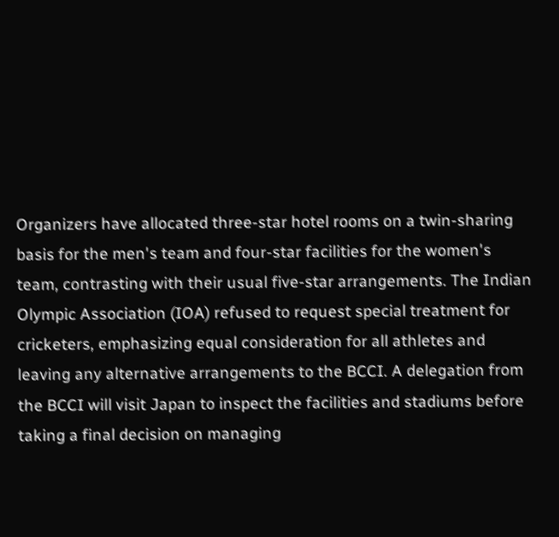Organizers have allocated three-star hotel rooms on a twin-sharing basis for the men's team and four-star facilities for the women's team, contrasting with their usual five-star arrangements. The Indian Olympic Association (IOA) refused to request special treatment for cricketers, emphasizing equal consideration for all athletes and leaving any alternative arrangements to the BCCI. A delegation from the BCCI will visit Japan to inspect the facilities and stadiums before taking a final decision on managing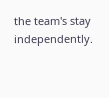the team's stay independently.